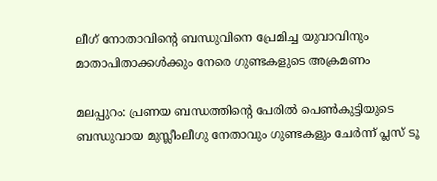ലീഗ് നോതാവിന്റെ ബന്ധുവിനെ പ്രേമിച്ച യുവാവിനും മാതാപിതാക്കള്‍ക്കും നേരെ ഗുണ്ടകളുടെ അക്രമണം

മലപ്പുറം: പ്രണയ ബന്ധത്തിന്റെ പേരില്‍ പെണ്‍കുട്ടിയുടെ ബന്ധുവായ മുസ്ലീംലീഗു നേതാവും ഗുണ്ടകളും ചേര്‍ന്ന് പ്ലസ് ടൂ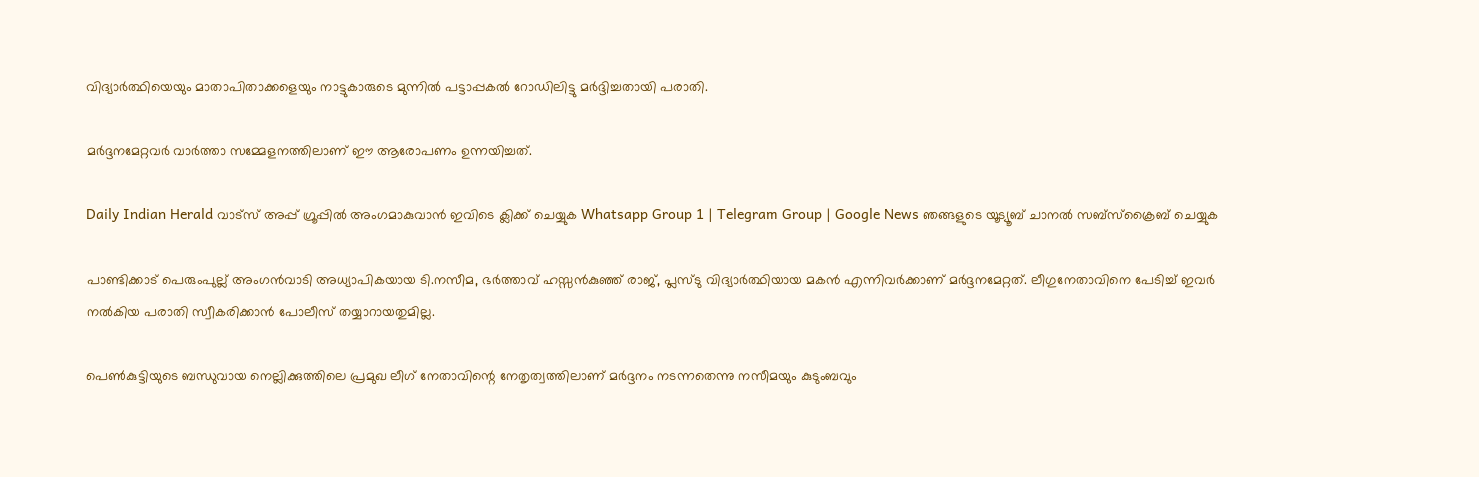വിദ്യാര്‍ത്ഥിയെയും മാതാപിതാക്കളെയും നാട്ടുകാരുടെ മുന്നില്‍ പട്ടാപ്പകല്‍ റോഡിലിട്ടു മര്‍ദ്ദിച്ചതായി പരാതി.

മര്‍ദ്ദനമേറ്റവര്‍ വാര്‍ത്താ സമ്മേളനത്തിലാണ് ഈ ആരോപണം ഉന്നയിച്ചത്.

Daily Indian Herald വാട്സ് അപ്പ് ഗ്രൂപ്പിൽ അംഗമാകുവാൻ ഇവിടെ ക്ലിക്ക് ചെയ്യുക Whatsapp Group 1 | Telegram Group | Google News ഞങ്ങളുടെ യൂട്യൂബ് ചാനൽ സബ്സ്ക്രൈബ് ചെയ്യുക

പാണ്ടിക്കാട് പെരുംപുല്ല് അംഗന്‍വാടി അധ്യാപികയായ ടി.നസീമ, ഭര്‍ത്താവ് ഹസ്സന്‍കുഞ്ഞ് രാജ്, പ്ലസ്ടു വിദ്യാര്‍ത്ഥിയായ മകന്‍ എന്നിവര്‍ക്കാണ് മര്‍ദ്ദനമേറ്റത്. ലീഗുനേതാവിനെ പേടിച്ച് ഇവര്‍ നല്‍കിയ പരാതി സ്വീകരിക്കാന്‍ പോലീസ് തയ്യാറായതുമില്ല.

പെണ്‍കുട്ടിയുടെ ബന്ധുവായ നെല്ലിക്കുത്തിലെ പ്രമുഖ ലീഗ് നേതാവിന്റെ നേതൃത്വത്തിലാണ് മര്‍ദ്ദനം നടന്നതെന്നു നസീമയും കുടുംബവും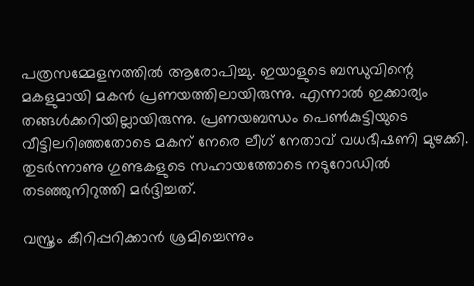പത്രസമ്മേളനത്തില്‍ ആരോപിച്ചു. ഇയാളുടെ ബന്ധുവിന്റെ മകളുമായി മകന്‍ പ്രണയത്തിലായിരുന്നു. എന്നാല്‍ ഇക്കാര്യം തങ്ങള്‍ക്കറിയില്ലായിരുന്നു. പ്രണയബന്ധം പെണ്‍കുട്ടിയുടെ വീട്ടിലറിഞ്ഞതോടെ മകന് നേരെ ലീഗ് നേതാവ് വധഭീഷണി മുഴക്കി. തുടര്‍ന്നാണു ഗുണ്ടകളുടെ സഹായത്തോടെ നടുറോഡില്‍ തടഞ്ഞുനിറുത്തി മര്‍ദ്ദിച്ചത്.

വസ്ത്രം കീറിപ്പറിക്കാന്‍ ശ്രമിച്ചെന്നും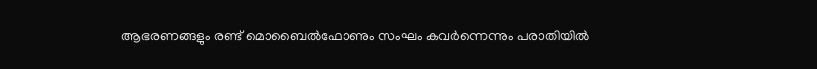ആഭരണങ്ങളും രണ്ട് മൊബൈല്‍ഫോണും സംഘം കവര്‍ന്നെന്നും പരാതിയില്‍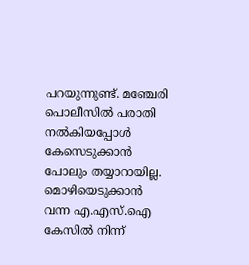പറയുന്നുണ്ട്. മഞ്ചേരി പൊലീസില്‍ പരാതി നല്‍കിയപ്പോള്‍ കേസെടുക്കാന്‍ പോലും തയ്യാറായില്ല. മൊഴിയെടുക്കാന്‍ വന്ന എ.എസ്.ഐ കേസില്‍ നിന്ന്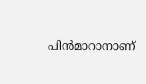പിന്‍മാറാനാണ്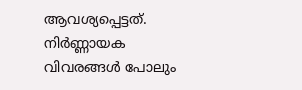ആവശ്യപ്പെട്ടത്. നിര്‍ണ്ണായക വിവരങ്ങള്‍ പോലും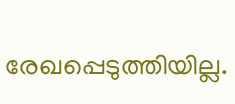രേഖപ്പെടുത്തിയില്ല.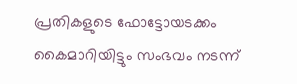പ്രതികളുടെ ഫോട്ടോയടക്കം കൈമാറിയിട്ടും സംഭവം നടന്ന്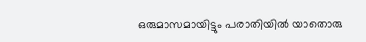ഒരുമാസമായിട്ടും പരാതിയില്‍ യാതൊരു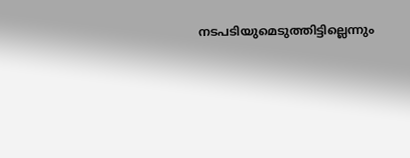നടപടിയുമെടുത്തിട്ടില്ലെന്നും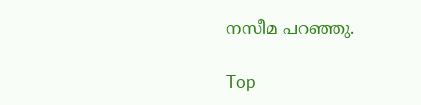നസീമ പറഞ്ഞു.

Top